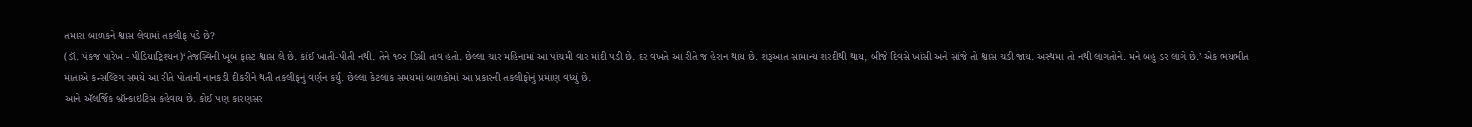તમારા બાળકને શ્વાસ લેવામાં તકલીફ પડે છે?
(ડૉ. પંકજ પારેખ - પીડિયાટ્રિશ્યન)‘તેજસ્વિની ખૂબ ફાસ્ટ શ્વાસ લે છે. કાંઈ ખાતી-પીતી નથી. તેને ૧૦૨ ડિગ્રી તાવ હતો. છેલ્લા ચાર મહિનામાં આ પાંચમી વાર માંદી પડી છે. દર વખતે આ રીતે જ હેરાન થાય છે. શરૂઆત સામાન્ય શરદીથી થાય, બીજે દિવસે ખાંસી અને સાંજે તો શ્વાસ ચડી જાય. અસ્થમા તો નથી લાગતોને. મને બહુ ડર લાગે છે.’ એક ભયભીત માતાએ કન્સલ્ટિંગ સમયે આ રીતે પોતાની નાનકડી દીકરીને થતી તકલીફનું વર્ણન કર્યું. છેલ્લા કેટલાક સમયમાં બાળકોમાં આ પ્રકારની તકલીફોનું પ્રમાણ વધ્યું છે.
આને ઍલર્જિક બ્રૉન્કાઇટિસ કહેવાય છે. કોઈ પણ કારણસર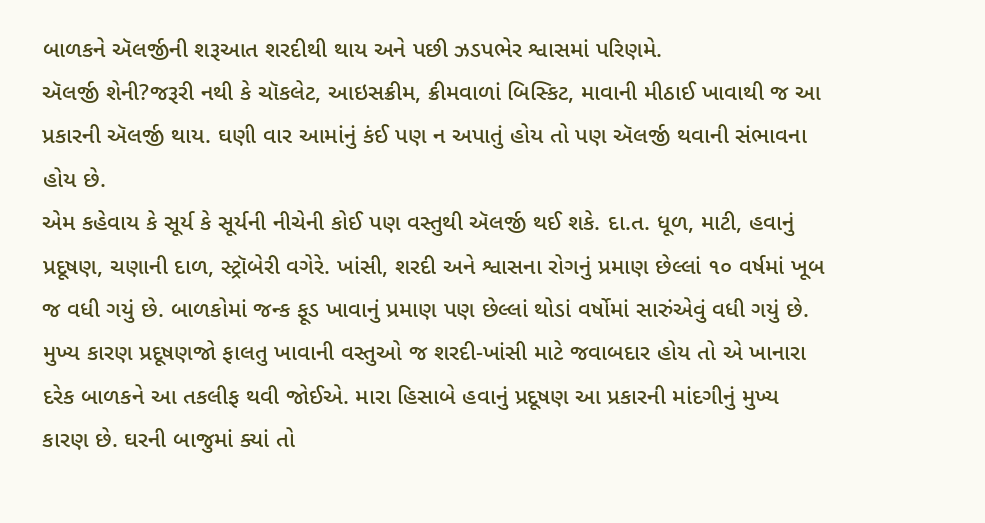બાળકને ઍલર્જીની શરૂઆત શરદીથી થાય અને પછી ઝડપભેર શ્વાસમાં પરિણમે.
ઍલર્જી શેની?જરૂરી નથી કે ચૉકલેટ, આઇસક્રીમ, ક્રીમવાળાં બિસ્કિટ, માવાની મીઠાઈ ખાવાથી જ આ પ્રકારની ઍલર્જી થાય. ઘણી વાર આમાંનું કંઈ પણ ન અપાતું હોય તો પણ ઍલર્જી થવાની સંભાવના હોય છે.
એમ કહેવાય કે સૂર્ય કે સૂર્યની નીચેની કોઈ પણ વસ્તુથી ઍલર્જી થઈ શકે. દા.ત. ધૂળ, માટી, હવાનું પ્રદૂષણ, ચણાની દાળ, સ્ટ્રૉબેરી વગેરે. ખાંસી, શરદી અને શ્વાસના રોગનું પ્રમાણ છેલ્લાં ૧૦ વર્ષમાં ખૂબ જ વધી ગયું છે. બાળકોમાં જન્ક ફૂડ ખાવાનું પ્રમાણ પણ છેલ્લાં થોડાં વર્ષોમાં સારુંએવું વધી ગયું છે.
મુખ્ય કારણ પ્રદૂષણજો ફાલતુ ખાવાની વસ્તુઓ જ શરદી-ખાંસી માટે જવાબદાર હોય તો એ ખાનારા દરેક બાળકને આ તકલીફ થવી જોઈએ. મારા હિસાબે હવાનું પ્રદૂષણ આ પ્રકારની માંદગીનું મુખ્ય કારણ છે. ઘરની બાજુમાં ક્યાં તો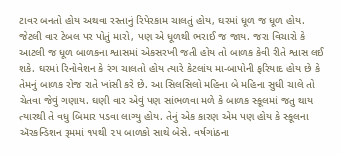ટાવર બનતો હોય અથવા રસ્તાનું રિપેરકામ ચાલતું હોય, ઘરમાં ધૂળ જ ધૂળ હોય. જેટલી વાર ટેબલ પર પોતું મારો, પણ એ ધૂળથી ભરાઈ જ જાય. જરા વિચારો કે આટલી જ ધૂળ બાળકના શ્વાસમાં એકસરખી જતી હોય તો બાળક કેવી રીતે શ્વાસ લઈ શકે. ઘરમાં રિનોવેશન કે રંગ ચાલતો હોય ત્યારે કેટલાંય મા-બાપોની ફરિયાદ હોય છે કે તેમનું બાળક રોજ રાતે ખાંસી કરે છે. આ સિલસિલો મહિના બે મહિના સુધી ચાલે તો ચેતવા જેવું ગણાય. ઘણી વાર એવું પણ સાંભળવા મળે કે બાળક સ્કૂલમાં જતુ થાય ત્યારથી તે વધુ બિમાર પડવા લાગ્યુ હોય. તેનું એક કારણ એમ પણ હોય કે સ્કૂલના ઍરકન્ડિશન રૂમમાં ૧૫થી ૨૫ બાળકો સાથે બેસે. વર્ષગાંઠના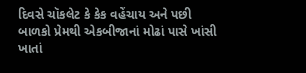દિવસે ચૉકલેટ કે કેક વહેંચાય અને પછી બાળકો પ્રેમથી એકબીજાનાં મોઢાં પાસે ખાંસી ખાતાં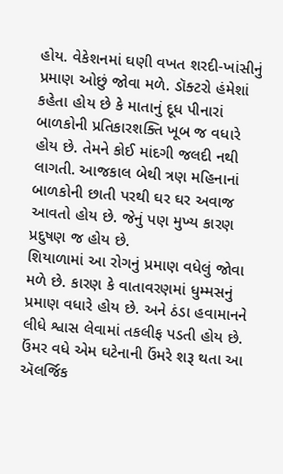હોય. વેકેશનમાં ઘણી વખત શરદી-ખાંસીનું પ્રમાણ ઓછું જોવા મળે. ડૉક્ટરો હંમેશાં કહેતા હોય છે કે માતાનું દૂધ પીનારાં બાળકોની પ્રતિકારશક્તિ ખૂબ જ વધારે હોય છે. તેમને કોઈ માંદગી જલદી નથી લાગતી. આજકાલ બેથી ત્રણ મહિનાનાં બાળકોની છાતી પરથી ઘર ઘર અવાજ આવતો હોય છે. જેનું પણ મુખ્ય કારણ પ્રદુષણ જ હોય છે.
શિયાળામાં આ રોગનું પ્રમાણ વધેલું જોવા મળે છે. કારણ કે વાતાવરણમાં ધુમ્મસનું પ્રમાણ વધારે હોય છે. અને ઠંડા હવામાનને લીધે શ્વાસ લેવામાં તકલીફ પડતી હોય છે.
ઉંમર વધે એમ ઘટેનાની ઉંમરે શરૂ થતા આ ઍલર્જિક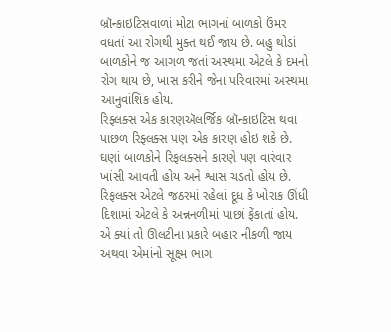બ્રૉન્કાઇટિસવાળાં મોટા ભાગનાં બાળકો ઉંમર વધતાં આ રોગથી મુક્ત થઈ જાય છે. બહુ થોડાં બાળકોને જ આગળ જતાં અસ્થમા એટલે કે દમનો રોગ થાય છે, ખાસ કરીને જેના પરિવારમાં અસ્થમા આનુવાંશિક હોય.
રિફ્લક્સ એક કારણઍલર્જિક બ્રૉન્કાઇટિસ થવા પાછળ રિફ્લક્સ પણ એક કારણ હોઇ શકે છે. ઘણાં બાળકોને રિફલક્સને કારણે પણ વારંવાર ખાંસી આવતી હોય અને શ્વાસ ચડતો હોય છે. રિફલક્સ એટલે જઠરમાં રહેલાં દૂધ કે ખોરાક ઊંધી દિશામાં એટલે કે અન્નનળીમાં પાછાં ફેંકાતાં હોય. એ ક્યાં તો ઊલટીના પ્રકારે બહાર નીકળી જાય અથવા એમાંનો સૂક્ષ્મ ભાગ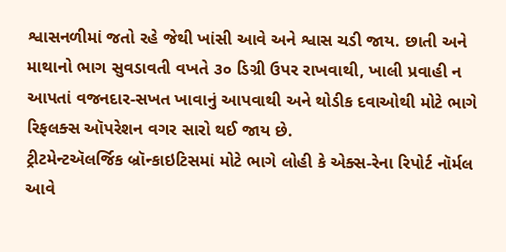શ્વાસનળીમાં જતો રહે જેથી ખાંસી આવે અને શ્વાસ ચડી જાય. છાતી અને માથાનો ભાગ સુવડાવતી વખતે ૩૦ ડિગ્રી ઉપર રાખવાથી, ખાલી પ્રવાહી ન આપતાં વજનદાર-સખત ખાવાનું આપવાથી અને થોડીક દવાઓથી મોટે ભાગે રિફલક્સ ઑપરેશન વગર સારો થઈ જાય છે.
ટ્રીટમેન્ટઍલર્જિક બ્રૉન્કાઇટિસમાં મોટે ભાગે લોહી કે એક્સ-રેના રિપોર્ટ નૉર્મલ આવે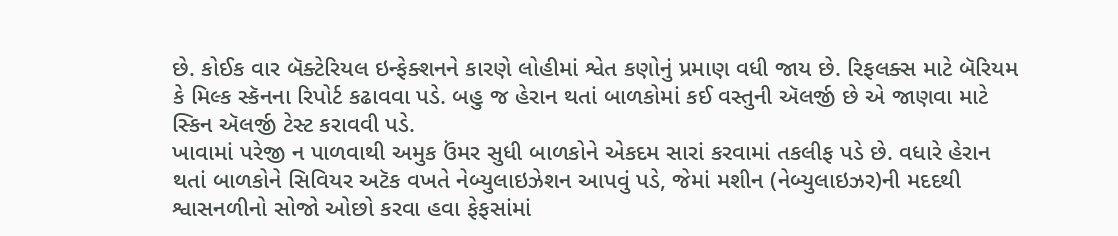છે. કોઈક વાર બૅક્ટેરિયલ ઇન્ફેક્શનને કારણે લોહીમાં શ્વેત કણોનું પ્રમાણ વધી જાય છે. રિફલક્સ માટે બૅરિયમ કે મિલ્ક સ્કૅનના રિપોર્ટ કઢાવવા પડે. બહુ જ હેરાન થતાં બાળકોમાં કઈ વસ્તુની ઍલર્જી છે એ જાણવા માટે સ્કિન ઍલર્જી ટેસ્ટ કરાવવી પડે.
ખાવામાં પરેજી ન પાળવાથી અમુક ઉંમર સુધી બાળકોને એકદમ સારાં કરવામાં તકલીફ પડે છે. વધારે હેરાન થતાં બાળકોને સિવિયર અટૅક વખતે નેબ્યુલાઇઝેશન આપવું પડે, જેમાં મશીન (નેબ્યુલાઇઝર)ની મદદથી શ્વાસનળીનો સોજો ઓછો કરવા હવા ફેફસાંમાં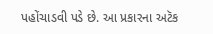પહોંચાડવી પડે છે. આ પ્રકારના અટૅક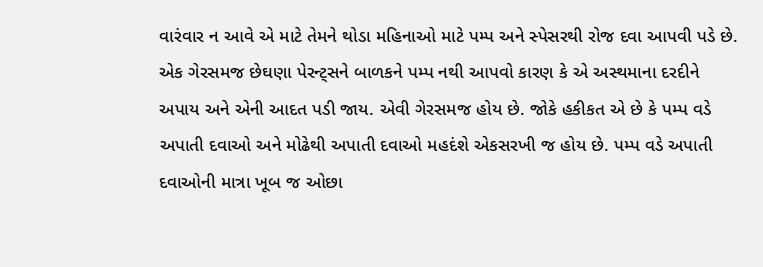વારંવાર ન આવે એ માટે તેમને થોડા મહિનાઓ માટે પમ્પ અને સ્પેસરથી રોજ દવા આપવી પડે છે.
એક ગેરસમજ છેઘણા પેરન્ટ્સને બાળકને પમ્પ નથી આપવો કારણ કે એ અસ્થમાના દરદીને અપાય અને એની આદત પડી જાય. એવી ગેરસમજ હોય છે. જોકે હકીકત એ છે કે પમ્પ વડે અપાતી દવાઓ અને મોઢેથી અપાતી દવાઓ મહદંશે એકસરખી જ હોય છે. પમ્પ વડે અપાતી દવાઓની માત્રા ખૂબ જ ઓછા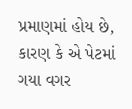પ્રમાણમાં હોય છે, કારણ કે એ પેટમાં ગયા વગર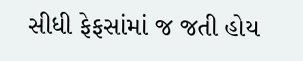સીધી ફેફસાંમાં જ જતી હોય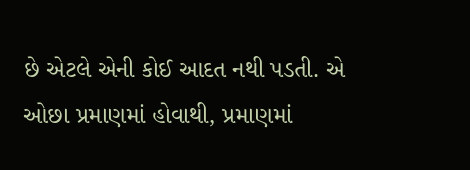છે એટલે એની કોઈ આદત નથી પડતી. એ ઓછા પ્રમાણમાં હોવાથી, પ્રમાણમાં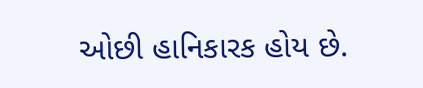ઓછી હાનિકારક હોય છે.